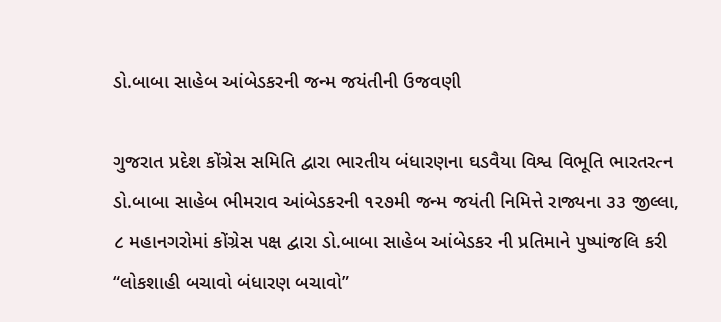ડો.બાબા સાહેબ આંબેડકરની જન્મ જયંતીની ઉજવણી

ગુજરાત પ્રદેશ કોંગ્રેસ સમિતિ દ્વારા ભારતીય બંધારણના ઘડવૈયા વિશ્વ વિભૂતિ ભારતરત્ન ડો.બાબા સાહેબ ભીમરાવ આંબેડકરની ૧૨૭મી જન્મ જયંતી નિમિત્તે રાજ્યના ૩૩ જીલ્લા, ૮ મહાનગરોમાં કોંગ્રેસ પક્ષ દ્વારા ડો.બાબા સાહેબ આંબેડકર ની પ્રતિમાને પુષ્પાંજલિ કરી “લોકશાહી બચાવો બંધારણ બચાવો”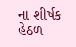ના શીર્ષક હેઠળ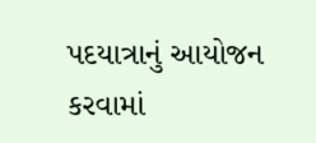પદયાત્રાનું આયોજન કરવામાં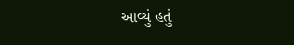આવ્યું હતું